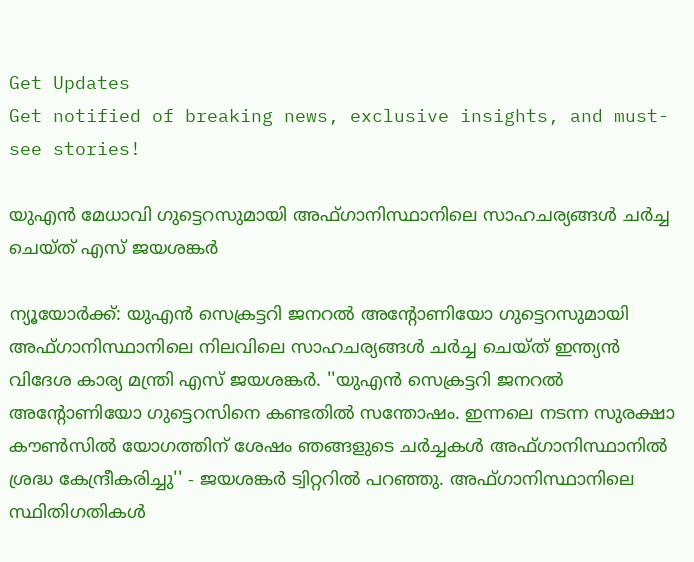Get Updates
Get notified of breaking news, exclusive insights, and must-see stories!

യുഎന്‍ മേധാവി ഗുട്ടെറസുമായി അഫ്ഗാനിസ്ഥാനിലെ സാഹചര്യങ്ങള്‍ ചര്‍ച്ച ചെയ്ത് എസ് ജയശങ്കര്‍

ന്യൂയോര്‍ക്ക്: യുഎൻ സെക്രട്ടറി ജനറൽ അന്റോണിയോ ഗുട്ടെറസുമായി അഫ്ഗാനിസ്ഥാനിലെ നിലവിലെ സാഹചര്യങ്ങള്‍ ചര്‍ച്ച ചെയ്ത് ഇന്ത്യന്‍ വിദേശ കാര്യ മന്ത്രി എസ് ജയശങ്കര്‍. ''യുഎൻ സെക്രട്ടറി ജനറൽ അന്റോണിയോ ഗുട്ടെറസിനെ കണ്ടതിൽ സന്തോഷം. ഇന്നലെ നടന്ന സുരക്ഷാ കൗൺസിൽ യോഗത്തിന് ശേഷം ഞങ്ങളുടെ ചർച്ചകൾ അഫ്ഗാനിസ്ഥാനിൽ ശ്രദ്ധ കേന്ദ്രീകരിച്ചു'' - ജയശങ്കർ ട്വിറ്ററില്‍ പറഞ്ഞു. അഫ്ഗാനിസ്ഥാനിലെ സ്ഥിതിഗതികൾ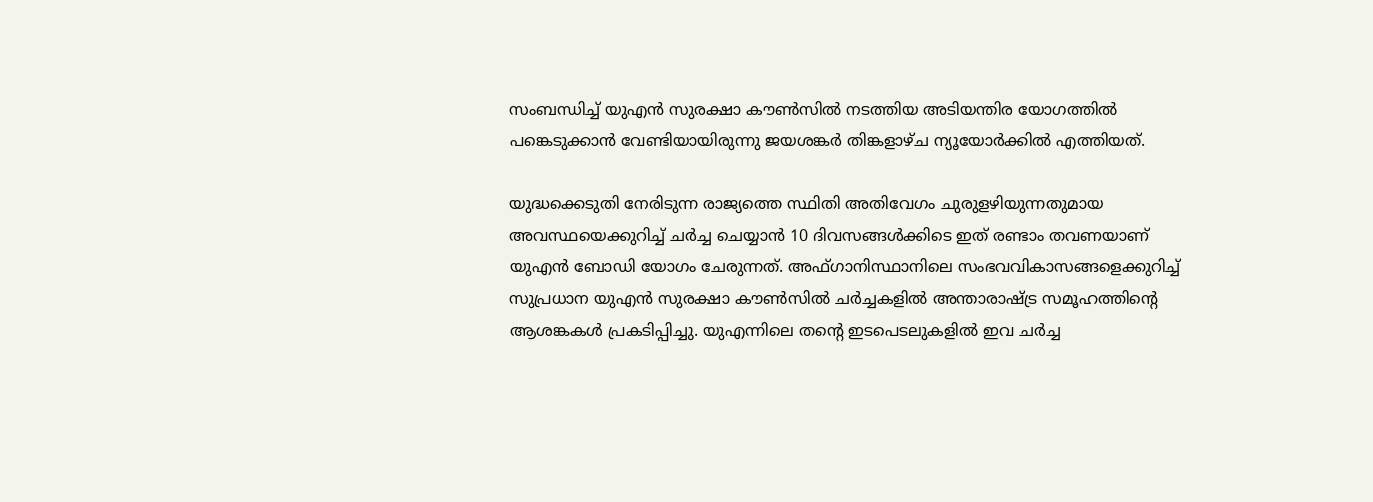സംബന്ധിച്ച് യുഎൻ സുരക്ഷാ കൗൺസിൽ നടത്തിയ അടിയന്തിര യോഗത്തില്‍ പങ്കെടുക്കാന്‍ വേണ്ടിയായിരുന്നു ജയശങ്കർ തിങ്കളാഴ്ച ന്യൂയോർക്കിൽ എത്തിയത്.

യുദ്ധക്കെടുതി നേരിടുന്ന രാജ്യത്തെ സ്ഥിതി അതിവേഗം ചുരുളഴിയുന്നതുമായ അവസ്ഥയെക്കുറിച്ച് ചർച്ച ചെയ്യാൻ 10 ദിവസങ്ങൾക്കിടെ ഇത് രണ്ടാം തവണയാണ് യുഎൻ ബോഡി യോഗം ചേരുന്നത്. അഫ്ഗാനിസ്ഥാനിലെ സംഭവവികാസങ്ങളെക്കുറിച്ച് സുപ്രധാന യുഎൻ സുരക്ഷാ കൗൺസിൽ ചർച്ചകളില്‍ അന്താരാഷ്ട്ര സമൂഹത്തിന്റെ ആശങ്കകൾ പ്രകടിപ്പിച്ചു. യുഎന്നിലെ തന്റെ ഇടപെടലുകളിൽ ഇവ ചർച്ച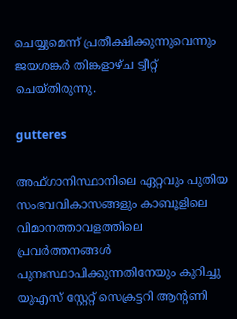ചെയ്യുമെന്ന് പ്രതീക്ഷിക്കുന്നുവെന്നും ജയശങ്കർ തിങ്കളാഴ്ച ട്വീറ്റ് ചെയ്തിരുന്നു.

gutteres

അഫ്ഗാനിസ്ഥാനിലെ ഏറ്റവും പുതിയ സംഭവവികാസങ്ങളും കാബൂളിലെ വിമാനത്താവളത്തിലെ പ്രവർത്തനങ്ങൾ പുനഃസ്ഥാപിക്കുന്നതിനേയും കുറിച്ചു യുഎസ് സ്റ്റേറ്റ് സെക്രട്ടറി ആന്റണി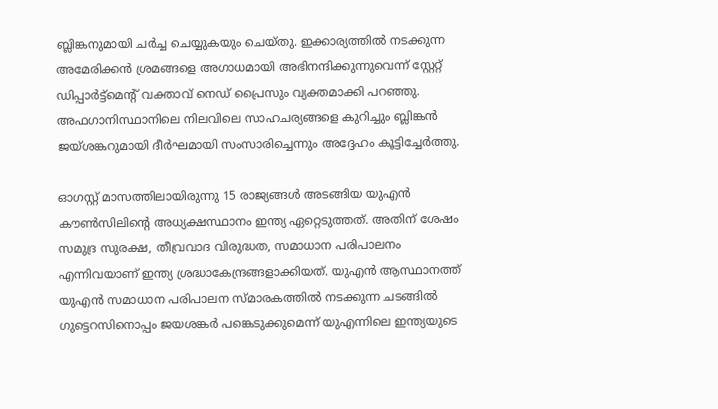ബ്ലിങ്കനുമായി ചർച്ച ചെയ്യുകയും ചെയ്തു. ഇക്കാര്യത്തിൽ നടക്കുന്ന അമേരിക്കൻ ശ്രമങ്ങളെ അഗാധമായി അഭിനന്ദിക്കുന്നുവെന്ന് സ്റ്റേറ്റ് ഡിപ്പാർട്ട്‌മെന്റ് വക്താവ് നെഡ് പ്രൈസും വ്യക്തമാക്കി പറഞ്ഞു. അഫഗാനിസ്ഥാനിലെ നിലവിലെ സാഹചര്യങ്ങളെ കുറിച്ചും ബ്ലിങ്കൻ ജയ്ശങ്കറുമായി ദീര്‍ഘമായി സംസാരിച്ചെന്നും അദ്ദേഹം കൂട്ടിച്ചേര്‍ത്തു.

ഓഗസ്റ്റ് മാസത്തിലായിരുന്നു 15 രാജ്യങ്ങള്‍ അടങ്ങിയ യുഎന്‍ കൗൺസിലിന്റെ അധ്യക്ഷസ്ഥാനം ഇന്ത്യ ഏറ്റെടുത്തത്. അതിന് ശേഷം സമുദ്ര സുരക്ഷ, തീവ്രവാദ വിരുദ്ധത, സമാധാന പരിപാലനം എന്നിവയാണ് ഇന്ത്യ ശ്രദ്ധാകേന്ദ്രങ്ങളാക്കിയത്. യുഎൻ ആസ്ഥാനത്ത് യുഎൻ സമാധാന പരിപാലന സ്മാരകത്തിൽ നടക്കുന്ന ചടങ്ങിൽ ഗുട്ടെറസിനൊപ്പം ജയശങ്കർ പങ്കെടുക്കുമെന്ന് യുഎന്നിലെ ഇന്ത്യയുടെ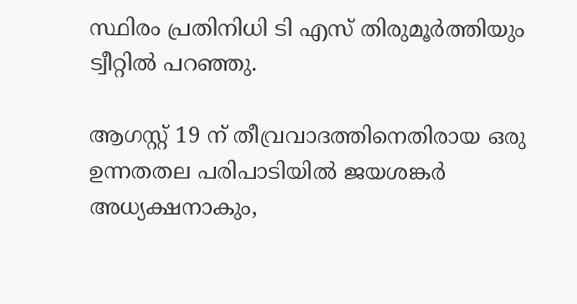സ്ഥിരം പ്രതിനിധി ടി എസ് തിരുമൂർത്തിയും ട്വീറ്റിൽ പറഞ്ഞു.

ആഗസ്റ്റ് 19 ന് തീവ്രവാദത്തിനെതിരായ ഒരു ഉന്നതതല പരിപാടിയിൽ ജയശങ്കർ അധ്യക്ഷനാകും,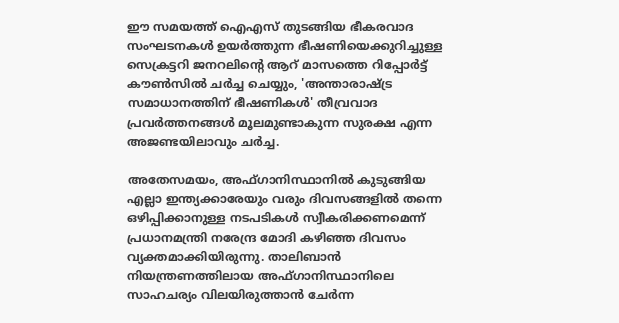ഈ സമയത്ത് ഐഎസ് തുടങ്ങിയ ഭീകരവാദ സംഘടനകള്‍ ഉയർത്തുന്ന ഭീഷണിയെക്കുറിച്ചുള്ള സെക്രട്ടറി ജനറലിന്റെ ആറ് മാസത്തെ റിപ്പോർട്ട് കൗൺസിൽ ചർച്ച ചെയ്യും, 'അന്താരാഷ്ട്ര സമാധാനത്തിന് ഭീഷണികൾ' തീവ്രവാദ പ്രവർത്തനങ്ങൾ മൂലമുണ്ടാകുന്ന സുരക്ഷ എന്ന അജണ്ടയിലാവും ചര്‍ച്ച.

അതേസമയം, അഫ്ഗാനിസ്ഥാനിൽ കുടുങ്ങിയ എല്ലാ ഇന്ത്യക്കാരേയും വരും ദിവസങ്ങളിൽ തന്നെ ഒഴിപ്പിക്കാനുള്ള നടപടികൾ സ്വീകരിക്കണമെന്ന് പ്രധാനമന്ത്രി നരേന്ദ്ര മോദി കഴിഞ്ഞ ദിവസം വ്യക്തമാക്കിയിരുന്നു. താലിബാൻ നിയന്ത്രണത്തിലായ അഫ്ഗാനിസ്ഥാനിലെ സാഹചര്യം വിലയിരുത്താൻ ചേർന്ന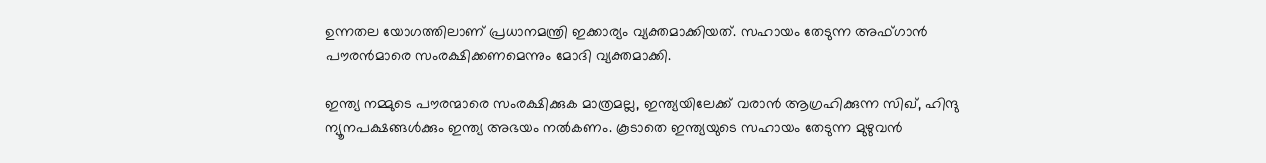ഉന്നതല യോഗത്തിലാണ് പ്രധാനമന്ത്രി ഇക്കാര്യം വ്യക്തമാക്കിയത്. സഹായം തേടുന്ന അഫ്ഗാൻ പൗരൻമാരെ സംരക്ഷിക്കണമെന്നും മോദി വ്യക്തമാക്കി.

ഇന്ത്യ നമ്മുടെ പൗരന്മാരെ സംരക്ഷിക്കുക മാത്രമല്ല, ഇന്ത്യയിലേക്ക് വരാൻ ആഗ്രഹിക്കുന്ന സിഖ്, ഹിന്ദു ന്യൂനപക്ഷങ്ങൾക്കും ഇന്ത്യ അഭയം നൽകണം. കൂടാതെ ഇന്ത്യയുടെ സഹായം തേടുന്ന മുഴുവൻ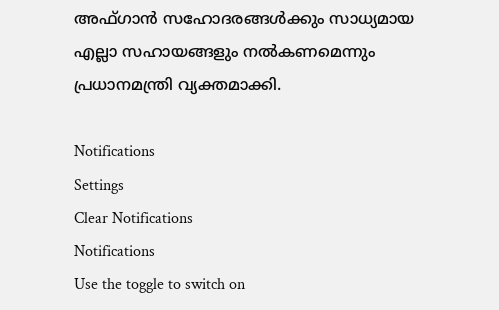അഫ്ഗാൻ സഹോദരങ്ങൾക്കും സാധ്യമായ എല്ലാ സഹായങ്ങളും നൽകണമെന്നും പ്രധാനമന്ത്രി വ്യക്തമാക്കി.

Notifications
Settings
Clear Notifications
Notifications
Use the toggle to switch on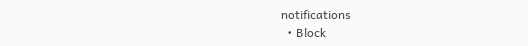notifications
  • Block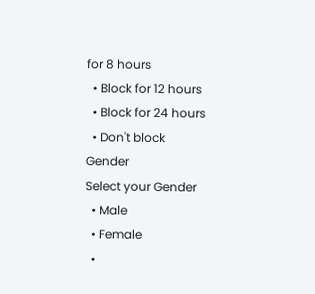for 8 hours
  • Block for 12 hours
  • Block for 24 hours
  • Don't block
Gender
Select your Gender
  • Male
  • Female
  •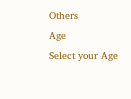Others
Age
Select your Age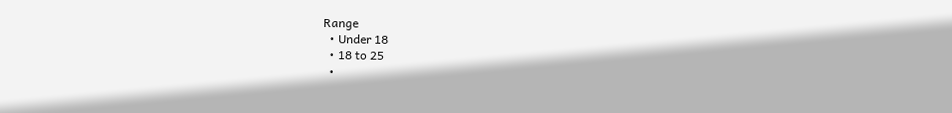Range
  • Under 18
  • 18 to 25
  •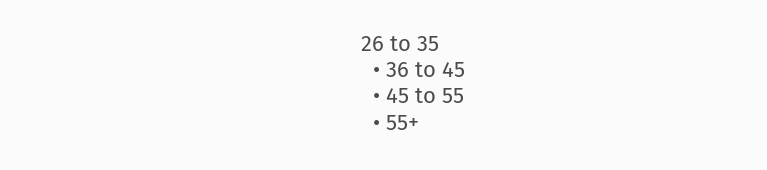26 to 35
  • 36 to 45
  • 45 to 55
  • 55+